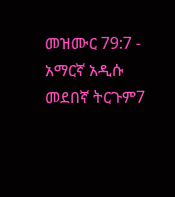መዝሙር 79:7 - አማርኛ አዲሱ መደበኛ ትርጉም7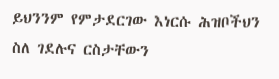ይህንንም የምታደርገው እነርሱ ሕዝቦችህን ስለ ገደሉና ርስታቸውን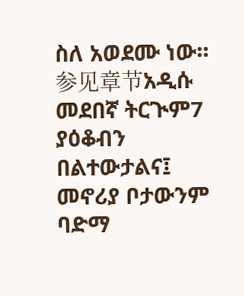ስለ አወደሙ ነው። 参见章节አዲሱ መደበኛ ትርጒም7 ያዕቆብን በልተውታልና፤ መኖሪያ ቦታውንም ባድማ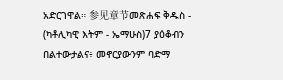አድርገዋል። 参见章节መጽሐፍ ቅዱስ - (ካቶሊካዊ እትም - ኤማሁስ)7 ያዕቆብን በልተውታልና፥ መኖርያውንም ባድማ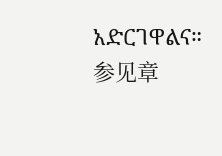አድርገዋልና። 参见章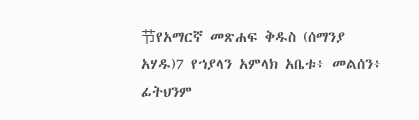节የአማርኛ መጽሐፍ ቅዱስ (ሰማንያ አሃዱ)7 የኀያላን አምላክ አቤቱ፥ መልሰን፥ ፊትህንም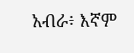አብራ፥ እኛም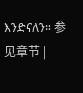እንድናለን። 参见章节 |